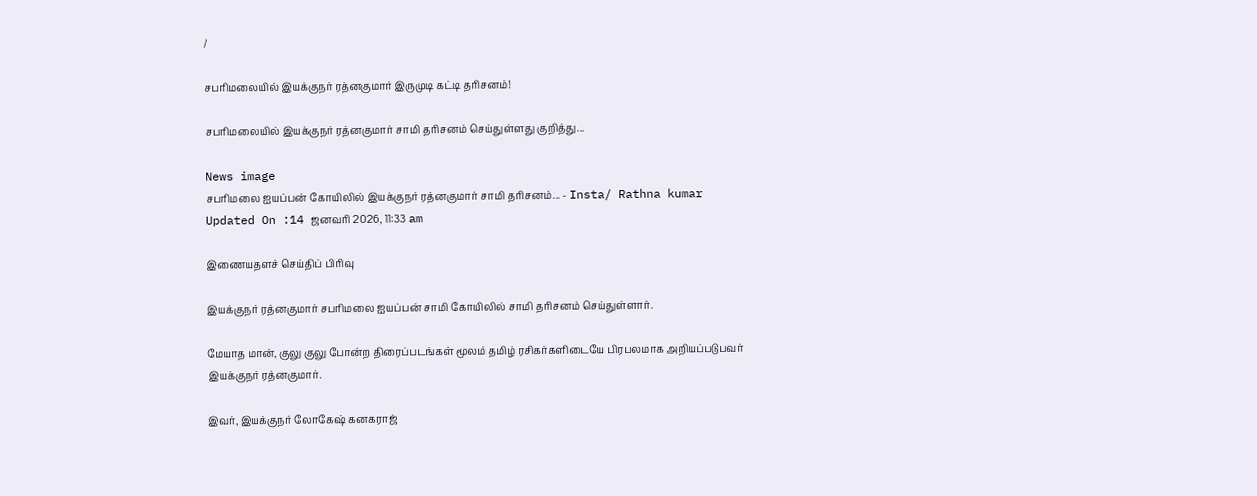/

சபரிமலையில் இயக்குநர் ரத்னகுமார் இருமுடி கட்டி தரிசனம்!

சபரிமலையில் இயக்குநர் ரத்னகுமார் சாமி தரிசனம் செய்துள்ளது குறித்து...

News image
சபரிமலை ஐயப்பன் கோயிலில் இயக்குநர் ரத்னகுமார் சாமி தரிசனம்... - Insta/ Rathna kumar
Updated On :14 ஜனவரி 2026, 11:33 am

இணையதளச் செய்திப் பிரிவு

இயக்குநர் ரத்னகுமார் சபரிமலை ஐயப்பன் சாமி கோயிலில் சாமி தரிசனம் செய்துள்ளார்.

மேயாத மான், குலு குலு போன்ற திரைப்படங்கள் மூலம் தமிழ் ரசிகர்களிடையே பிரபலமாக அறியப்படுபவர் இயக்குநர் ரத்னகுமார்.

இவர், இயக்குநர் லோகேஷ் கனகராஜ்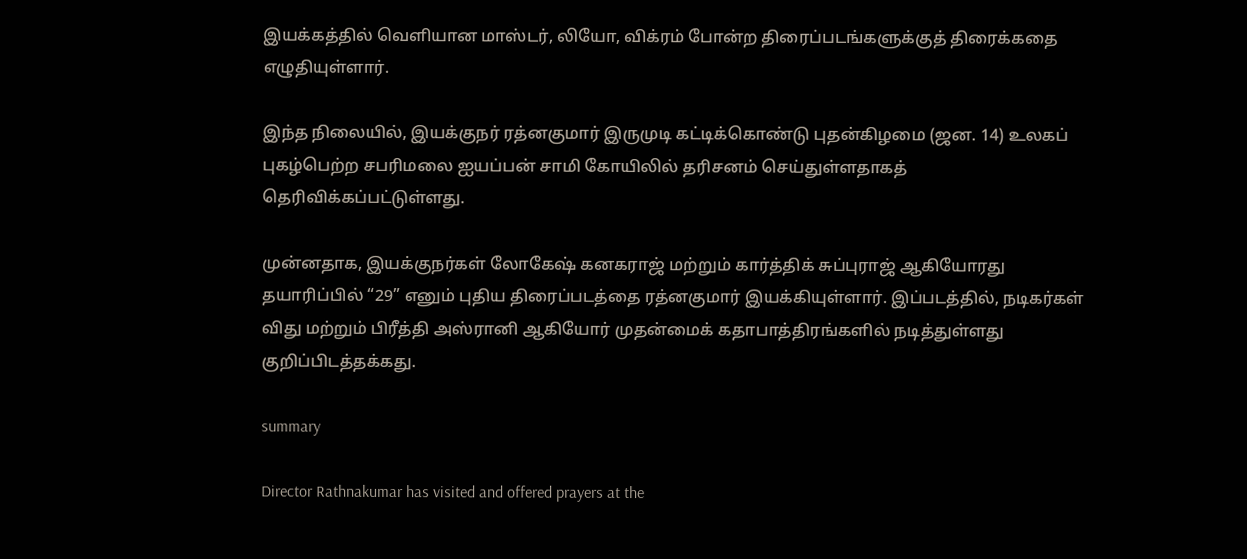இயக்கத்தில் வெளியான மாஸ்டர், லியோ, விக்ரம் போன்ற திரைப்படங்களுக்குத் திரைக்கதை எழுதியுள்ளார்.

இந்த நிலையில், இயக்குநர் ரத்னகுமார் இருமுடி கட்டிக்கொண்டு புதன்கிழமை (ஜன. 14) உலகப் புகழ்பெற்ற சபரிமலை ஐயப்பன் சாமி கோயிலில் தரிசனம் செய்துள்ளதாகத் தெரிவிக்கப்பட்டுள்ளது.

முன்னதாக, இயக்குநர்கள் லோகேஷ் கனகராஜ் மற்றும் கார்த்திக் சுப்புராஜ் ஆகியோரது தயாரிப்பில் “29” எனும் புதிய திரைப்படத்தை ரத்னகுமார் இயக்கியுள்ளார். இப்படத்தில், நடிகர்கள் விது மற்றும் பிரீத்தி அஸ்ரானி ஆகியோர் முதன்மைக் கதாபாத்திரங்களில் நடித்துள்ளது குறிப்பிடத்தக்கது.

summary

Director Rathnakumar has visited and offered prayers at the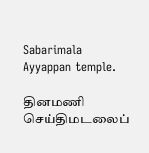Sabarimala Ayyappan temple.

தினமணி செய்திமடலைப்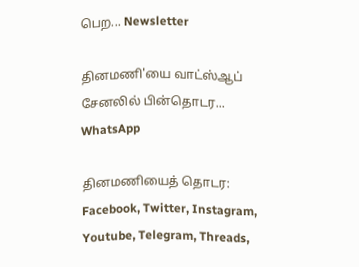பெற... Newsletter

தினமணி'யை வாட்ஸ்ஆப் சேனலில் பின்தொடர... WhatsApp

தினமணியைத் தொடர: Facebook, Twitter, Instagram, Youtube, Telegram, Threads,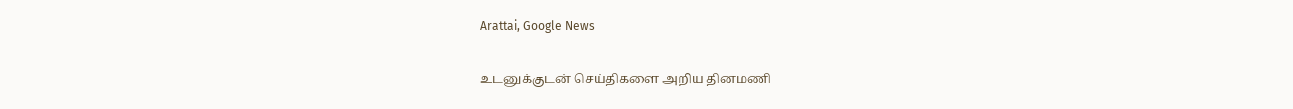Arattai, Google News

உடனுக்குடன் செய்திகளை அறிய தினமணி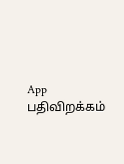App பதிவிறக்கம்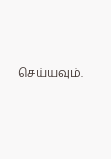செய்யவும்.